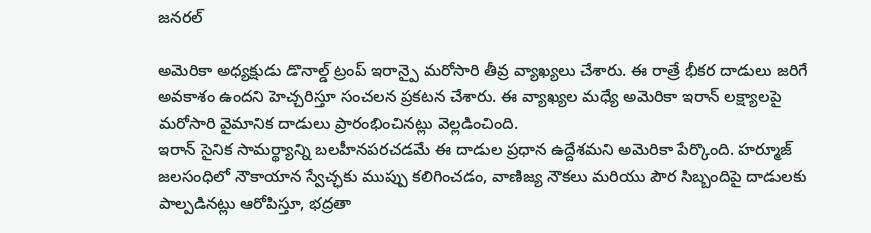జనరల్

అమెరికా అధ్యక్షుడు డొనాల్డ్ ట్రంప్ ఇరాన్పై మరోసారి తీవ్ర వ్యాఖ్యలు చేశారు. ఈ రాత్రే భీకర దాడులు జరిగే అవకాశం ఉందని హెచ్చరిస్తూ సంచలన ప్రకటన చేశారు. ఈ వ్యాఖ్యల మధ్యే అమెరికా ఇరాన్ లక్ష్యాలపై మరోసారి వైమానిక దాడులు ప్రారంభించినట్లు వెల్లడించింది.
ఇరాన్ సైనిక సామర్థ్యాన్ని బలహీనపరచడమే ఈ దాడుల ప్రధాన ఉద్దేశమని అమెరికా పేర్కొంది. హర్మూజ్ జలసంధిలో నౌకాయాన స్వేచ్ఛకు ముప్పు కలిగించడం, వాణిజ్య నౌకలు మరియు పౌర సిబ్బందిపై దాడులకు పాల్పడినట్లు ఆరోపిస్తూ, భద్రతా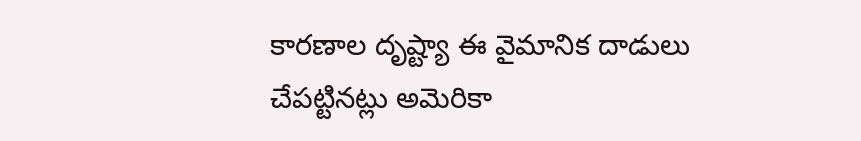కారణాల దృష్ట్యా ఈ వైమానిక దాడులు చేపట్టినట్లు అమెరికా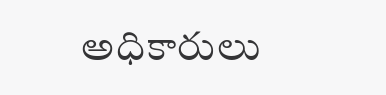అధికారులు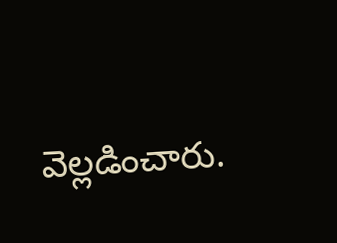వెల్లడించారు.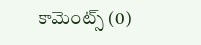కామెంట్స్ (0)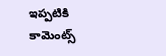ఇప్పటికి కామెంట్స్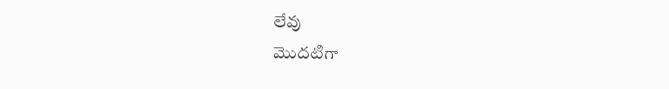లేవు
మొదటిగా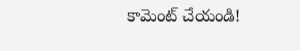కామెంట్ చేయండి!